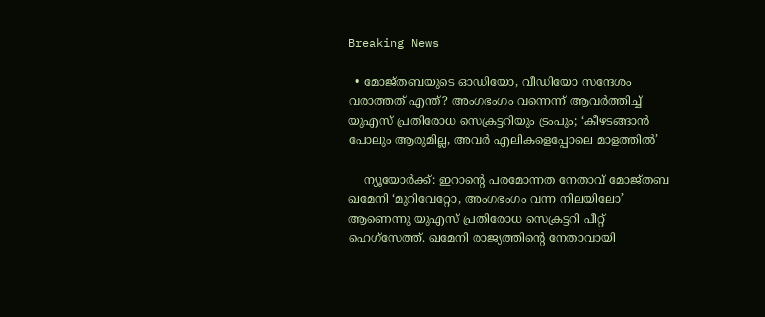Breaking News

  • മോജ്തബയുടെ ഓഡിയോ, വീഡിയോ സന്ദേശം വരാത്തത് എന്ത്? അംഗഭംഗം വന്നെന്ന് ആവര്‍ത്തിച്ച് യുഎസ് പ്രതിരോധ സെക്രട്ടറിയും ട്രംപും; ‘കീഴടങ്ങാന്‍ പോലും ആരുമില്ല, അവര്‍ എലികളെപ്പോലെ മാളത്തില്‍’

    ന്യൂയോര്‍ക്ക്: ഇറാന്റെ പരമോന്നത നേതാവ് മോജ്തബ ഖമേനി ‘മുറിവേറ്റോ, അംഗഭംഗം വന്ന നിലയിലോ’ ആണെന്നു യുഎസ് പ്രതിരോധ സെക്രട്ടറി പീറ്റ് ഹെഗ്‌സേത്ത്. ഖമേനി രാജ്യത്തിന്റെ നേതാവായി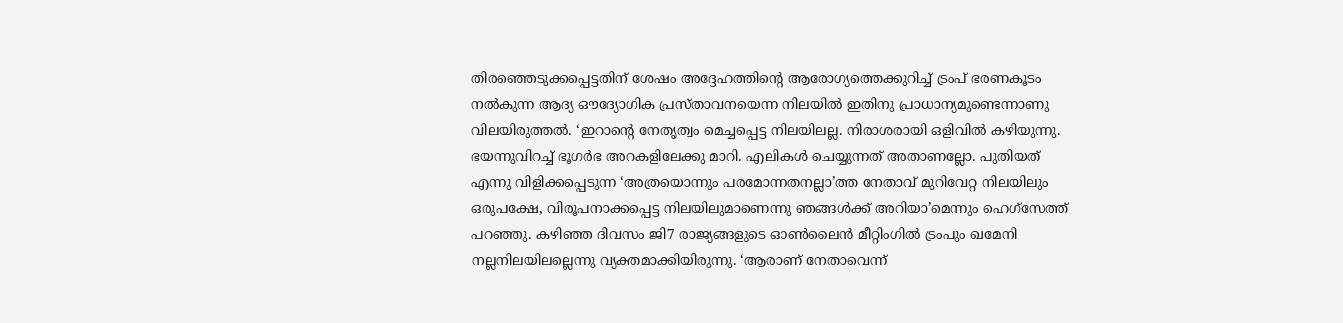തിരഞ്ഞെടുക്കപ്പെട്ടതിന് ശേഷം അദ്ദേഹത്തിന്റെ ആരോഗ്യത്തെക്കുറിച്ച് ട്രംപ് ഭരണകൂടം നല്‍കുന്ന ആദ്യ ഔദ്യോഗിക പ്രസ്താവനയെന്ന നിലയില്‍ ഇതിനു പ്രാധാന്യമുണ്ടെന്നാണു വിലയിരുത്തല്‍. ‘ഇറാന്റെ നേതൃത്വം മെച്ചപ്പെട്ട നിലയിലല്ല. നിരാശരായി ഒളിവില്‍ കഴിയുന്നു. ഭയന്നുവിറച്ച് ഭൂഗര്‍ഭ അറകളിലേക്കു മാറി. എലികള്‍ ചെയ്യുന്നത് അതാണല്ലോ. പുതിയത് എന്നു വിളിക്കപ്പെടുന്ന ‘അത്രയൊന്നും പരമോന്നതനല്ലാ’ത്ത നേതാവ് മുറിവേറ്റ നിലയിലും ഒരുപക്ഷേ, വിരൂപനാക്കപ്പെട്ട നിലയിലുമാണെന്നു ഞങ്ങള്‍ക്ക് അറിയാ’മെന്നും ഹെഗ്‌സേത്ത് പറഞ്ഞു. കഴിഞ്ഞ ദിവസം ജി7 രാജ്യങ്ങളുടെ ഓണ്‍ലൈന്‍ മീറ്റിംഗില്‍ ട്രംപും ഖമേനി നല്ലനിലയിലല്ലെന്നു വ്യക്തമാക്കിയിരുന്നു. ‘ആരാണ് നേതാവെന്ന്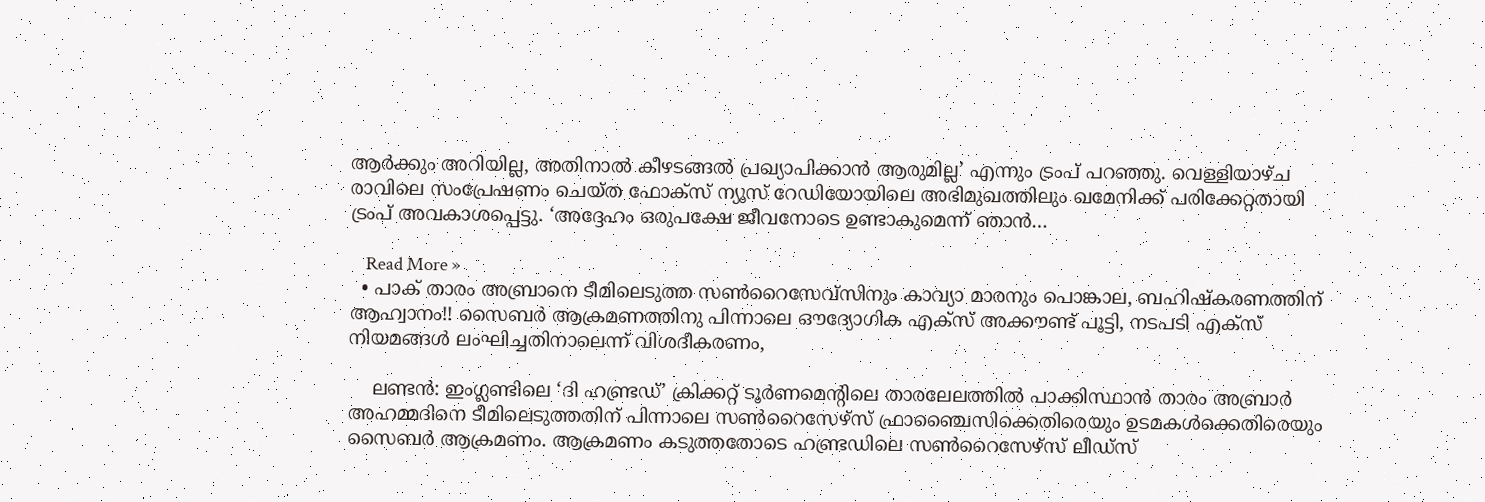ആര്‍ക്കും അറിയില്ല, അതിനാല്‍ കീഴടങ്ങല്‍ പ്രഖ്യാപിക്കാന്‍ ആരുമില്ല’ എന്നും ട്രംപ് പറഞ്ഞു. വെള്ളിയാഴ്ച രാവിലെ സംപ്രേഷണം ചെയ്ത ഫോക്‌സ് ന്യൂസ് റേഡിയോയിലെ അഭിമുഖത്തിലും ഖമേനിക്ക് പരിക്കേറ്റതായി ട്രംപ് അവകാശപ്പെട്ടു. ‘അദ്ദേഹം ഒരുപക്ഷേ ജീവനോടെ ഉണ്ടാകുമെന്ന് ഞാന്‍…

    Read More »
  • പാക് താരം അബ്രാനെ ടീമിലെടുത്ത സൺറൈസേവ്സിനും കാവ്യാ മാരനും പൊങ്കാല, ബഹിഷ്കരണത്തിന് ആഹ്വാനം!! സൈബർ ആക്രമണത്തിനു പിന്നാലെ ഔദ്യോഗിക എക്‌സ് അക്കൗണ്ട് പൂട്ടി, നടപടി എക്സ് നിയമങ്ങൾ ലംഘിച്ചതിനാലെന്ന് വിശദീകരണം,

    ലണ്ടൻ: ഇംഗ്ലണ്ടിലെ ‘ദി ഹണ്ട്രഡ്’ ക്രിക്കറ്റ് ടൂർണമെന്റിലെ താരലേലത്തിൽ പാക്കിസ്ഥാൻ താരം അബ്രാർ അഹമ്മദിനെ ടീമിലെടുത്തതിന് പിന്നാലെ സൺറൈസേഴ്‌സ് ഫ്രാഞ്ചൈസിക്കെതിരെയും ഉടമകൾക്കെതിരെയും സൈബർ ആക്രമണം. ആക്രമണം കടുത്തതോടെ ഹണ്ട്രഡിലെ സൺറൈസേഴ്‌സ് ലീഡ്‌സ്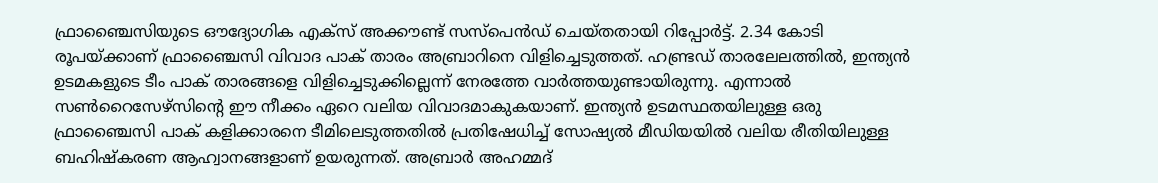ഫ്രാഞ്ചൈസിയുടെ ഔദ്യോഗിക എക്‌സ് അക്കൗണ്ട് സസ്‌പെൻഡ് ചെയ്തതായി റിപ്പോർട്ട്. 2.34 കോടി രൂപയ്ക്കാണ് ഫ്രാഞ്ചൈസി വിവാദ പാക് താരം അബ്രാറിനെ വിളിച്ചെടുത്തത്. ഹണ്ട്രഡ് താരലേലത്തിൽ, ഇന്ത്യൻ ഉടമകളുടെ ടീം പാക് താരങ്ങളെ വിളിച്ചെടുക്കില്ലെന്ന് നേരത്തേ വാർത്തയുണ്ടായിരുന്നു. എന്നാൽ സൺറൈസേഴ്‌സിന്റെ ഈ നീക്കം ഏറെ വലിയ വിവാദമാകുകയാണ്. ഇന്ത്യൻ ഉടമസ്ഥതയിലുള്ള ഒരു ഫ്രാഞ്ചൈസി പാക് കളിക്കാരനെ ടീമിലെടുത്തതിൽ പ്രതിഷേധിച്ച് സോഷ്യൽ മീഡിയയിൽ വലിയ രീതിയിലുള്ള ബഹിഷ്‌കരണ ആഹ്വാനങ്ങളാണ് ഉയരുന്നത്. അബ്രാർ അഹമ്മദ്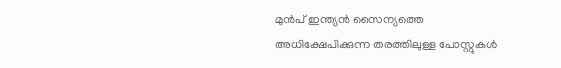മുൻപ് ഇന്ത്യൻ സൈന്യത്തെ അധിക്ഷേപിക്കുന്ന തരത്തിലുള്ള പോസ്റ്റുകൾ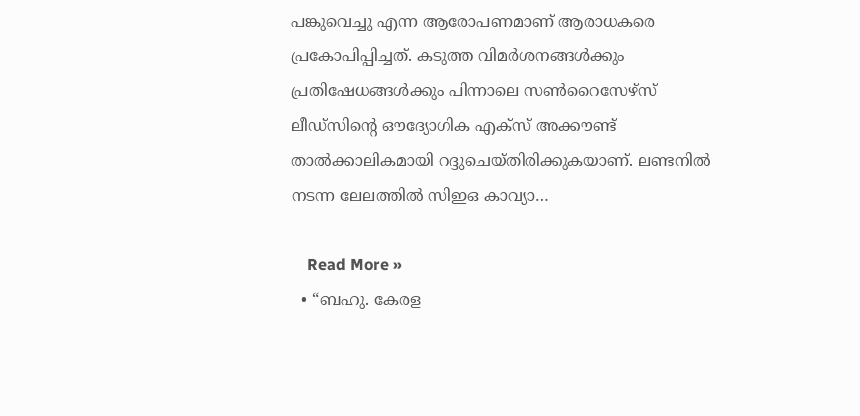പങ്കുവെച്ചു എന്ന ആരോപണമാണ് ആരാധകരെ പ്രകോപിപ്പിച്ചത്. കടുത്ത വിമർശനങ്ങൾക്കും പ്രതിഷേധങ്ങൾക്കും പിന്നാലെ സൺറൈസേഴ്‌സ് ലീഡ്‌സിന്റെ ഔദ്യോഗിക എക്‌സ് അക്കൗണ്ട് താൽക്കാലികമായി റദ്ദുചെയ്തിരിക്കുകയാണ്. ലണ്ടനിൽ നടന്ന ലേലത്തിൽ സിഇഒ കാവ്യാ…

    Read More »
  • “ബഹു. കേരള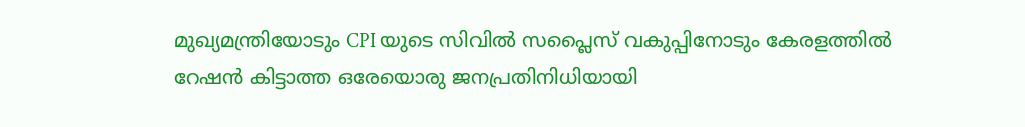മുഖ്യമന്ത്രിയോടും CPI യുടെ സിവിൽ സപ്ലൈസ് വകുപ്പിനോടും കേരളത്തിൽ റേഷൻ കിട്ടാത്ത ഒരേയൊരു ജനപ്രതിനിധിയായി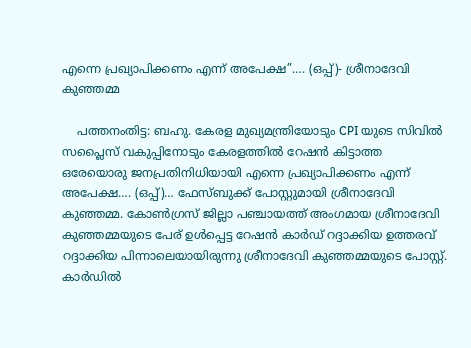എന്നെ പ്രഖ്യാപിക്കണം എന്ന് അപേക്ഷ”…. (ഒപ്പ്)- ശ്രീനാദേവി കുഞ്ഞമ്മ

    പത്തനംതിട്ട: ബഹു. കേരള മുഖ്യമന്ത്രിയോടും CPI യുടെ സിവിൽ സപ്ലൈസ് വകുപ്പിനോടും കേരളത്തിൽ റേഷൻ കിട്ടാത്ത ഒരേയൊരു ജനപ്രതിനിധിയായി എന്നെ പ്രഖ്യാപിക്കണം എന്ന് അപേക്ഷ…. (ഒപ്പ്)… ഫേസ്ബുക്ക് പോസ്റ്റുമായി ശ്രീനാദേവി കുഞ്ഞമ്മ. കോൺഗ്രസ് ജില്ലാ പഞ്ചായത്ത് അംഗമായ ശ്രീനാദേവി കുഞ്ഞമ്മയുടെ പേര് ഉൾപ്പെട്ട റേഷൻ കാർഡ് റദ്ദാക്കിയ ഉത്തരവ് റദ്ദാക്കിയ പിന്നാലെയായിരുന്നു ശ്രീനാദേവി കുഞ്ഞമ്മയുടെ പോസ്റ്റ്. കാർഡിൽ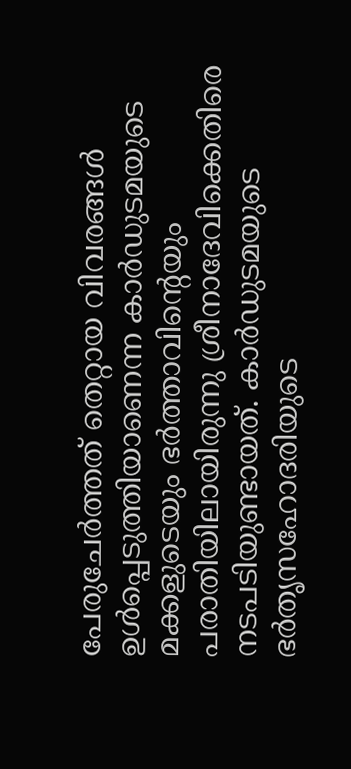പേരുചേർത്തത് തെറ്റായ വിവരങ്ങൾ ഉൾപ്പെടുത്തിയാണെന്ന കാർഡുടമയുടെ മക്കളുടെയും ഭർത്താവിന്റെയും പരാതിയിലായിരുന്നു ശ്രീനാദേവിക്കെതിരെ നടപടിയുണ്ടായത്. കാർഡുടമയുടെ ഭർതൃസഹോദരിയുടെ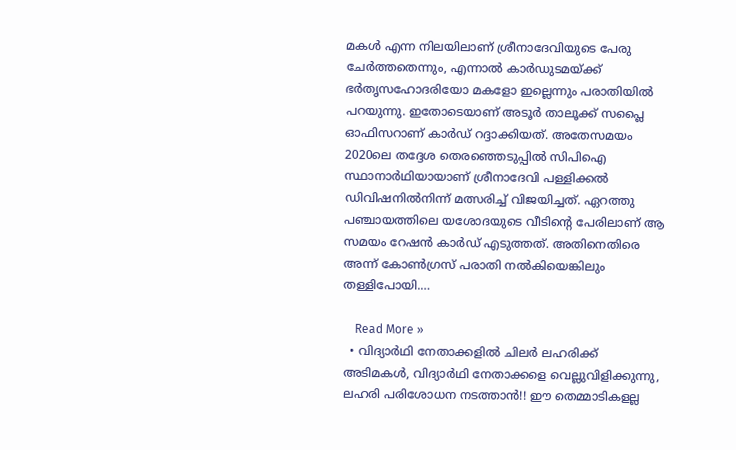മകൾ എന്ന നിലയിലാണ് ശ്രീനാദേവിയുടെ പേരു ചേർത്തതെന്നും, എന്നാൽ കാർഡുടമയ്ക്ക് ഭർതൃസഹോദരിയോ മകളോ ഇല്ലെന്നും പരാതിയിൽ പറയുന്നു. ഇതോടെയാണ് അടൂർ താലൂക്ക് സപ്ലൈ ഓഫിസറാണ് കാർഡ് റദ്ദാക്കിയത്. അതേസമയം 2020ലെ തദ്ദേശ തെരഞ്ഞെടുപ്പിൽ സിപിഐ സ്ഥാനാർഥിയായാണ് ശ്രീനാദേവി പള്ളിക്കൽ ഡിവിഷനിൽനിന്ന് മത്സരിച്ച് വിജയിച്ചത്. ഏറത്തു പഞ്ചായത്തിലെ യശോദയുടെ വീടിന്റെ പേരിലാണ് ആ സമയം റേഷൻ കാർഡ് എടുത്തത്. അതിനെതിരെ അന്ന് കോൺഗ്രസ് പരാതി നൽകിയെങ്കിലും തള്ളിപോയി.…

    Read More »
  • വിദ്യാർഥി നേതാക്കളിൽ ചിലർ ലഹരിക്ക് അടിമകൾ, വിദ്യാർഥി നേതാക്കളെ വെല്ലുവിളിക്കുന്നു, ലഹരി പരിശോധന നടത്താൻ!! ഈ തെമ്മാടികളല്ല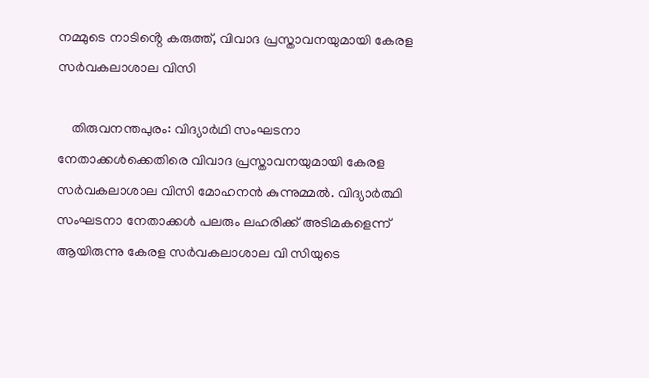നമ്മുടെ നാടിൻ്റെ കരുത്ത്, വിവാദ പ്രസ്താവനയുമായി കേരള സർവകലാശാല വിസി

    തിരുവനന്തപുരം: വിദ്യാർഥി സംഘടനാ നേതാക്കൾക്കെതിരെ വിവാദ പ്രസ്താവനയുമായി കേരള സർവകലാശാല വിസി മോഹനൻ കുന്നുമ്മൽ. വിദ്യാർത്ഥി സംഘടനാ നേതാക്കൾ പലരും ലഹരിക്ക് അടിമകളെന്ന് ആയിരുന്നു കേരള സർവകലാശാല വി സിയുടെ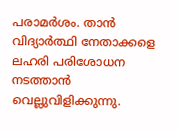പരാമർശം. താൻ വിദ്യാർത്ഥി നേതാക്കളെ ലഹരി പരിശോധന നടത്താൻ വെല്ലുവിളിക്കുന്നു.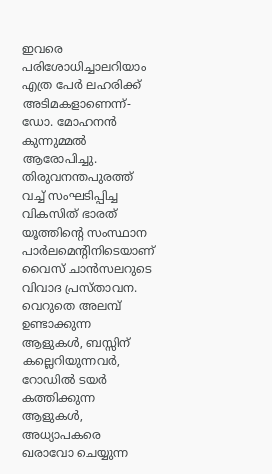ഇവരെ പരിശോധിച്ചാലറിയാം എത്ര പേർ ലഹരിക്ക് അടിമകളാണെന്ന്- ഡോ. മോഹനൻ കുന്നുമ്മൽ ആരോപിച്ചു. തിരുവനന്തപുരത്ത് വച്ച് സംഘടിപ്പിച്ച വികസിത് ഭാരത് യൂത്തിൻ്റെ സംസ്ഥാന പാർലമെൻ്റിനിടെയാണ് വൈസ് ചാൻസലറുടെ വിവാദ പ്രസ്താവന. വെറുതെ അലമ്പ് ഉണ്ടാക്കുന്ന ആളുകൾ, ബസ്സിന് കല്ലെറിയുന്നവർ, റോഡിൽ ടയർ കത്തിക്കുന്ന ആളുകൾ, അധ്യാപകരെ ഖരാവോ ചെയ്യുന്ന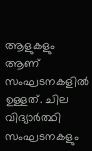ആളുകളും ആണ് സംഘടനകളിൽ ഉള്ളത്. ചില വിദ്യാർത്ഥി സംഘടനകളും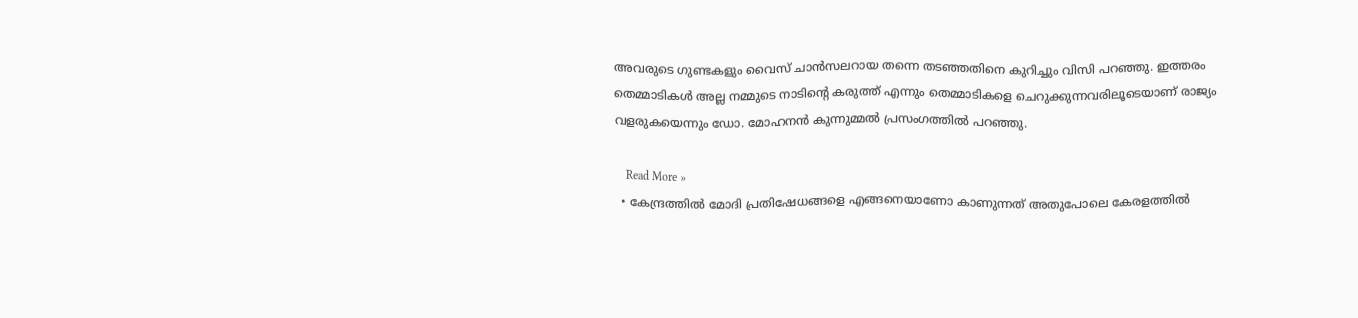അവരുടെ ഗുണ്ടകളും വൈസ് ചാൻസലറായ തന്നെ തടഞ്ഞതിനെ കുറിച്ചും വിസി പറഞ്ഞു. ഇത്തരം തെമ്മാടികൾ അല്ല നമ്മുടെ നാടിൻ്റെ കരുത്ത് എന്നും തെമ്മാടികളെ ചെറുക്കുന്നവരിലൂടെയാണ് രാജ്യം വളരുകയെന്നും ഡോ. മോഹനൻ കുന്നുമ്മൽ പ്രസംഗത്തിൽ പറഞ്ഞു.

    Read More »
  • കേന്ദ്രത്തിൽ മോദി പ്രതിഷേധങ്ങളെ എങ്ങനെയാണോ കാണുന്നത് അതുപോലെ കേരളത്തിൽ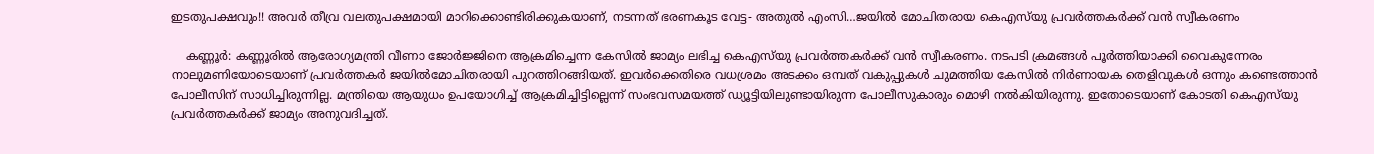ഇടതുപക്ഷവും!! അവർ തീവ്ര വലതുപക്ഷമായി മാറിക്കൊണ്ടിരിക്കുകയാണ്, നടന്നത് ഭരണകൂട വേട്ട- അതുൽ എംസി…ജയിൽ മോചിതരായ കെഎസ്‌യു പ്രവർത്തകർക്ക് വൻ സ്വീകരണം

    കണ്ണൂർ: കണ്ണൂരിൽ ആരോഗ്യമന്ത്രി വീണാ ജോർജ്ജിനെ ആക്രമിച്ചെന്ന കേസിൽ ജാമ്യം ലഭിച്ച കെഎസ്‌യു പ്രവർത്തകർക്ക് വൻ സ്വീകരണം. നടപടി ക്രമങ്ങൾ പൂർത്തിയാക്കി വൈകുന്നേരം നാലുമണിയോടെയാണ് പ്രവർത്തകർ ജയിൽമോചിതരായി പുറത്തിറങ്ങിയത്. ഇവർക്കെതിരെ വധശ്രമം അടക്കം ഒമ്പത് വകുപ്പുകൾ ചുമത്തിയ കേസിൽ നിർണായക തെളിവുകൾ ഒന്നും കണ്ടെത്താൻ പോലീസിന് സാധിച്ചിരുന്നില്ല. മന്ത്രിയെ ആയുധം ഉപയോഗിച്ച് ആക്രമിച്ചിട്ടില്ലെന്ന് സംഭവസമയത്ത് ഡ്യൂട്ടിയിലുണ്ടായിരുന്ന പോലീസുകാരും മൊഴി നൽകിയിരുന്നു. ഇതോടെയാണ് കോടതി കെഎസ്‌യു പ്രവർത്തകർക്ക് ജാമ്യം അനുവദിച്ചത്.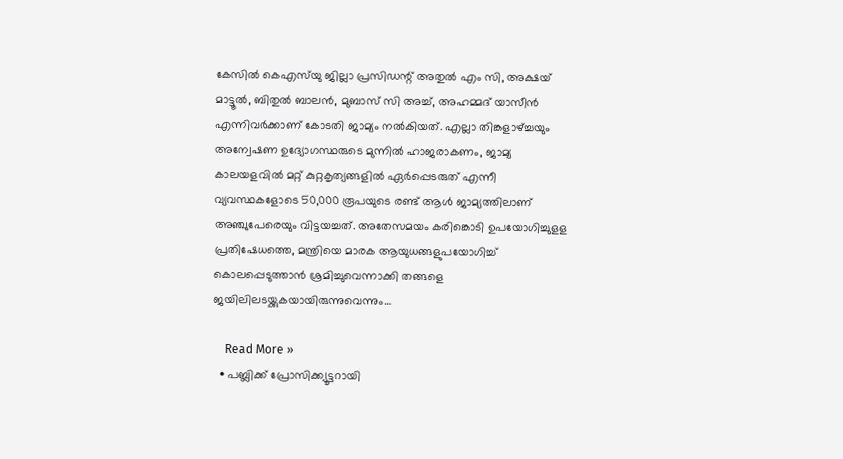കേസിൽ കെഎസ്‌യു ജില്ലാ പ്രസിഡന്റ് അതുൽ എം സി, അക്ഷയ് മാട്ടൂൽ, ബിതുൽ ബാലൻ, മുബാസ് സി അച്ച്, അഹമ്മദ് യാസീൻ എന്നിവർക്കാണ് കോടതി ജാമ്യം നൽകിയത്. എല്ലാ തിങ്കളാഴ്ച്ചയും അന്വേഷണ ഉദ്യോഗസ്ഥരുടെ മുന്നിൽ ഹാജരാകണം, ജാമ്യ കാലയളവിൽ മറ്റ് കുറ്റകൃത്യങ്ങളിൽ ഏർപ്പെടരുത് എന്നീ വ്യവസ്ഥകളോടെ 50,000 രൂപയുടെ രണ്ട് ആൾ ജാമ്യത്തിലാണ് അഞ്ചുപേരെയും വിട്ടയച്ചത്. അതേസമയം കരിങ്കൊടി ഉപയോഗിച്ചുളള പ്രതിഷേധത്തെ, മന്ത്രിയെ മാരക ആയുധങ്ങളുപയോഗിച്ച് കൊലപ്പെടുത്താൻ ശ്രമിച്ചുവെന്നാക്കി തങ്ങളെ ജയിലിലടയ്ക്കുകയായിരുന്നുവെന്നും…

    Read More »
  • പബ്ലിക്ക് പ്രോസിക്ക്യൂട്ടറായി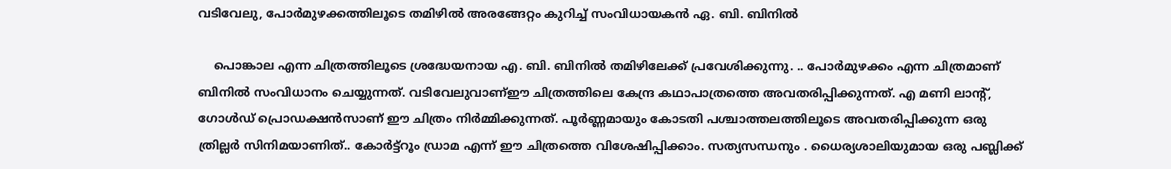വടിവേലു, പോർമുഴക്കത്തിലൂടെ തമിഴില്‍ അരങ്ങേറ്റം കുറിച്ച് സംവിധായകന്‍ ഏ. ബി. ബിനിൽ

    പൊങ്കാല എന്ന ചിത്രത്തിലൂടെ ശ്രദ്ധേയനായ എ. ബി. ബിനിൽ തമിഴിലേക്ക് പ്രവേശിക്കുന്നു. .. പോർമുഴക്കം എന്ന ചിത്രമാണ് ബിനിൽ സംവിധാനം ചെയ്യുന്നത്. വടിവേലുവാണ്ഈ ചിത്രത്തിലെ കേന്ദ്ര കഥാപാത്രത്തെ അവതരിപ്പിക്കുന്നത്. എ മണി ലാൻ്റ്, ഗോൾഡ് പ്രൊഡക്ഷൻസാണ് ഈ ചിത്രം നിർമ്മിക്കുന്നത്. പൂർണ്ണമായും കോടതി പശ്ചാത്തലത്തിലൂടെ അവതരിപ്പിക്കുന്ന ഒരു ത്രില്ലർ സിനിമയാണിത്.. കോർട്ട്റൂം ഡ്രാമ എന്ന് ഈ ചിത്രത്തെ വിശേഷിപ്പിക്കാം. സത്യസന്ധനും . ധൈര്യശാലിയുമായ ഒരു പബ്ലിക്ക്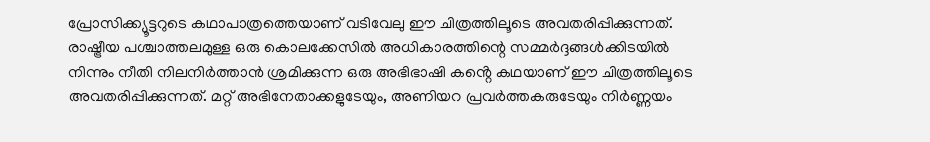പ്രോസിക്ക്യൂട്ടറുടെ കഥാപാത്രത്തെയാണ് വടിവേലു ഈ ചിത്രത്തിലൂടെ അവതരിപ്പിക്കുന്നത്. രാഷ്ട്രീയ പശ്ചാത്തലമുള്ള ഒരു കൊലക്കേസിൽ അധികാരത്തിന്റെ സമ്മർദ്ദങ്ങൾക്കിടയിൽ നിന്നും നീതി നിലനിർത്താൻ ശ്രമിക്കുന്ന ഒരു അഭിഭാഷി കൻ്റെ കഥയാണ് ഈ ചിത്രത്തിലൂടെ അവതരിപ്പിക്കുന്നത്. മറ്റ് അഭിനേതാക്കളുടേയും, അണിയറ പ്രവർത്തകരുടേയും നിർണ്ണയം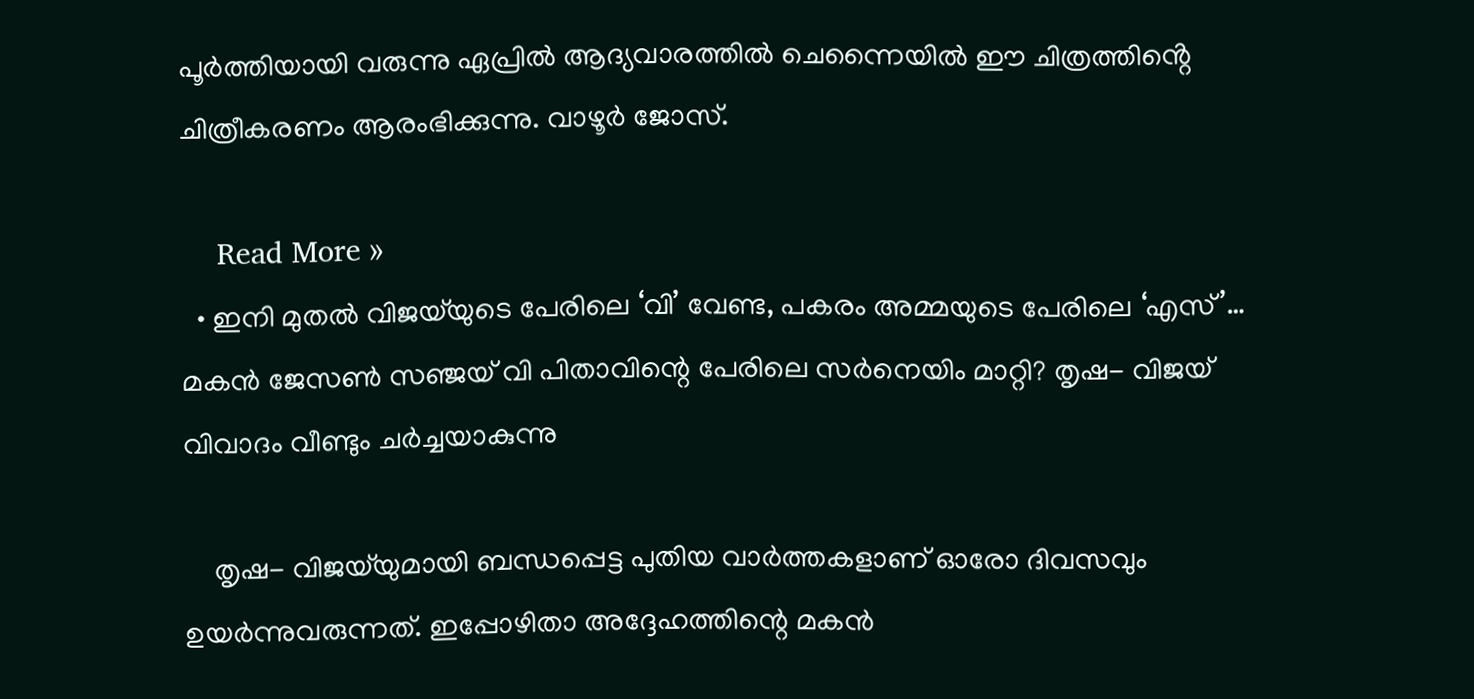പൂർത്തിയായി വരുന്നു ഏപ്രിൽ ആദ്യവാരത്തിൽ ചെന്നൈയിൽ ഈ ചിത്രത്തിൻ്റെ ചിത്രീകരണം ആരംഭിക്കുന്നു. വാഴൂർ ജോസ്.

    Read More »
  • ഇനി മുതൽ വിജയ്‌യുടെ പേരിലെ ‘വി’ വേണ്ട, പകരം അമ്മയുടെ പേരിലെ ‘എസ്’… മകൻ ജേസൺ സഞ്ജയ് വി പിതാവിന്റെ പേരിലെ സർനെയിം മാറ്റി? തൃഷ- വിജയ് വിവാദം വീണ്ടും ചർച്ചയാകുന്നു

    തൃഷ- വിജയ്‌യുമായി ബന്ധപ്പെട്ട പുതിയ വാർത്തകളാണ് ഓരോ ദിവസവും ഉയർന്നുവരുന്നത്. ഇപ്പോഴിതാ അദ്ദേഹത്തിന്റെ മകൻ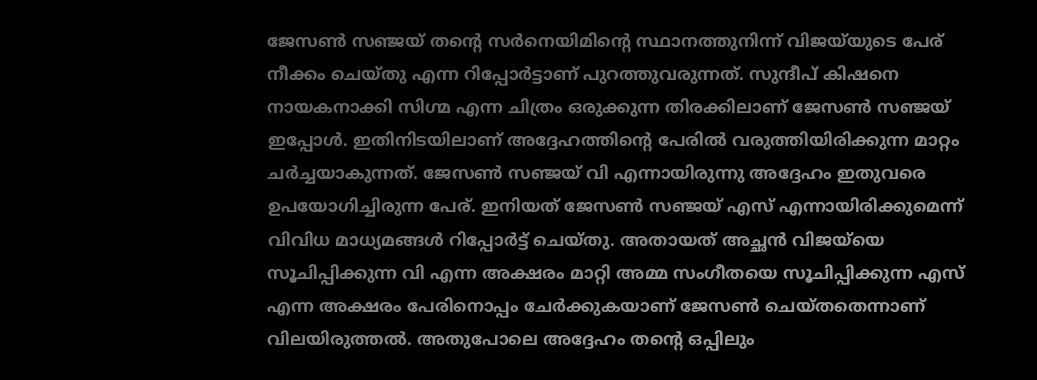ജേസൺ സഞ്ജയ് തന്റെ സർനെയിമിന്റെ സ്ഥാനത്തുനിന്ന് വിജയ്‌യുടെ പേര് നീക്കം ചെയ്തു എന്ന റിപ്പോർട്ടാണ് പുറത്തുവരുന്നത്. സുന്ദീപ് കിഷനെ നായകനാക്കി സിഗ്മ എന്ന ചിത്രം ഒരുക്കുന്ന തിരക്കിലാണ് ജേസൺ സഞ്ജയ് ഇപ്പോൾ. ഇതിനിടയിലാണ് അദ്ദേഹത്തിന്റെ പേരിൽ വരുത്തിയിരിക്കുന്ന മാറ്റം ചർച്ചയാകുന്നത്. ജേസൺ സഞ്ജയ് വി എന്നായിരുന്നു അദ്ദേഹം ഇതുവരെ ഉപയോഗിച്ചിരുന്ന പേര്. ഇനിയത് ജേസൺ സഞ്ജയ് എസ് എന്നായിരിക്കുമെന്ന് വിവിധ മാധ്യമങ്ങൾ റിപ്പോർട്ട് ചെയ്തു. അതായത് അച്ഛൻ വിജയ്‌യെ സൂചിപ്പിക്കുന്ന വി എന്ന അക്ഷരം മാറ്റി അമ്മ സംഗീതയെ സൂചിപ്പിക്കുന്ന എസ് എന്ന അക്ഷരം പേരിനൊപ്പം ചേർക്കുകയാണ് ജേസൺ ചെയ്തതെന്നാണ് വിലയിരുത്തൽ. അതുപോലെ അദ്ദേഹം തന്റെ ഒപ്പിലും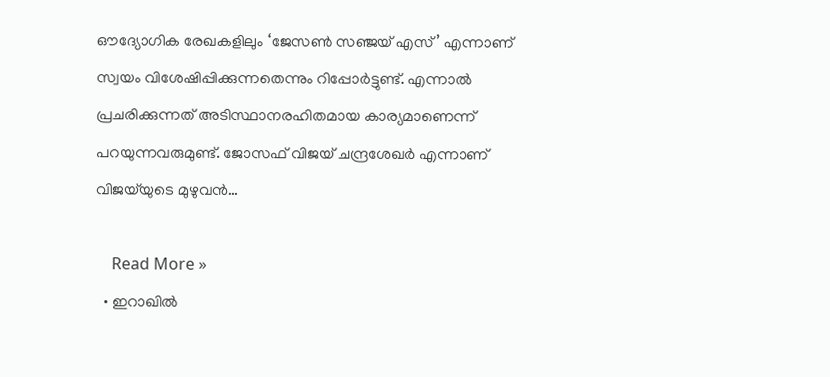ഔദ്യോഗിക രേഖകളിലും ‘ജേസൺ സഞ്ജയ് എസ്’ എന്നാണ് സ്വയം വിശേഷിപ്പിക്കുന്നതെന്നും റിപ്പോർട്ടുണ്ട്. എന്നാൽ പ്രചരിക്കുന്നത് അടിസ്ഥാനരഹിതമായ കാര്യമാണെന്ന് പറയുന്നവരുമുണ്ട്. ജോസഫ് വിജയ് ചന്ദ്രശേഖർ എന്നാണ് വിജയ്‌യുടെ മുഴുവൻ…

    Read More »
  • ഇറാഖിൽ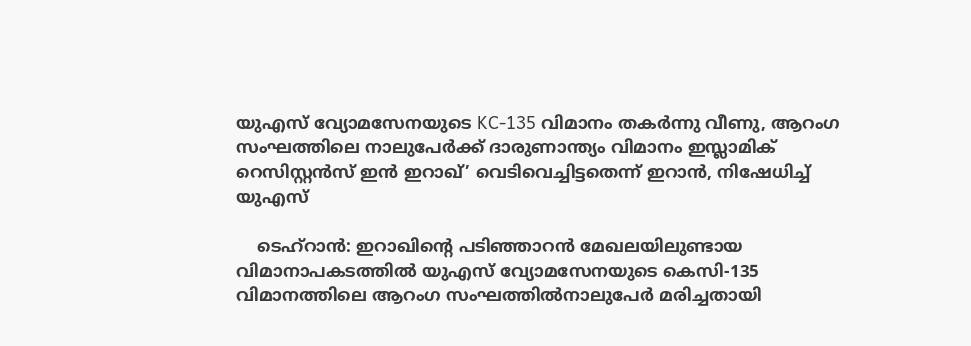യുഎസ് വ്യോമസേനയുടെ KC-135 വിമാനം തകർന്നു വീണു, ആറംഗ സംഘത്തിലെ നാലുപേർക്ക് ദാരുണാന്ത്യം വിമാനം ഇസ്ലാമിക് റെസിസ്റ്റൻസ് ഇൻ ഇറാഖ്’ വെടിവെച്ചിട്ടതെന്ന് ഇറാൻ, നിഷേധിച്ച് യുഎസ്

    ടെഹ്റാൻ: ഇറാഖിൻ്റെ പടിഞ്ഞാറൻ മേഖലയിലുണ്ടായ വിമാനാപകടത്തിൽ യുഎസ് വ്യോമസേനയുടെ കെസി-135 വിമാനത്തിലെ ആറംഗ സംഘത്തിൽനാലുപേർ മരിച്ചതായി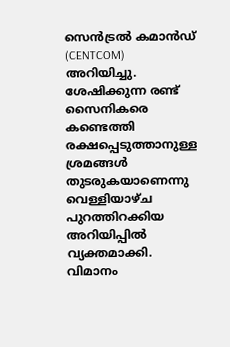സെൻട്രൽ കമാൻഡ് (CENTCOM) അറിയിച്ചു. ശേഷിക്കുന്ന രണ്ട് സൈനികരെ കണ്ടെത്തി രക്ഷപ്പെടുത്താനുള്ള ശ്രമങ്ങൾ തുടരുകയാണെന്നു വെള്ളിയാഴ്ച പുറത്തിറക്കിയ അറിയിപ്പിൽ വ്യക്തമാക്കി. വിമാനം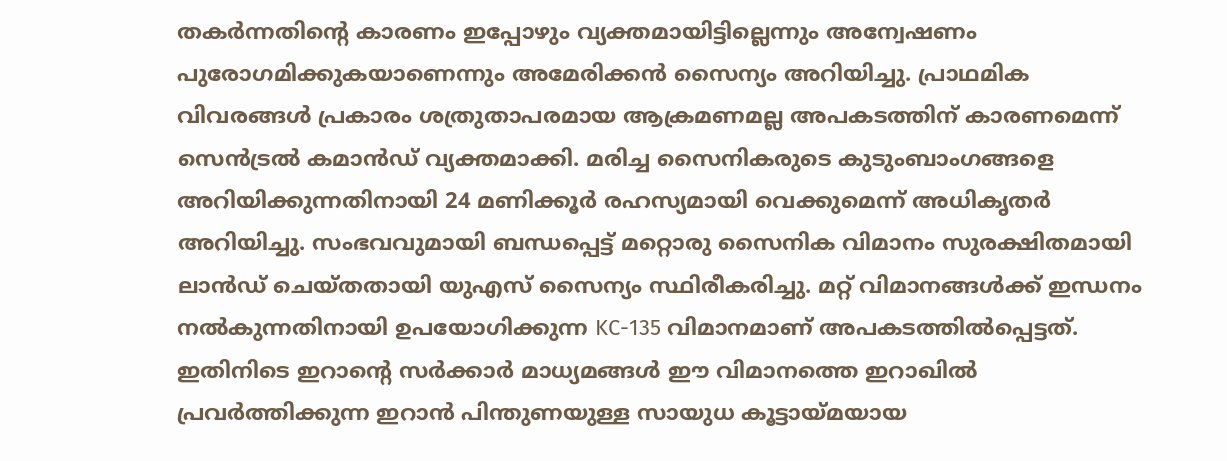തകർന്നതിൻ്റെ കാരണം ഇപ്പോഴും വ്യക്തമായിട്ടില്ലെന്നും അന്വേഷണം പുരോഗമിക്കുകയാണെന്നും അമേരിക്കൻ സൈന്യം അറിയിച്ചു. പ്രാഥമിക വിവരങ്ങൾ പ്രകാരം ശത്രുതാപരമായ ആക്രമണമല്ല അപകടത്തിന് കാരണമെന്ന് സെൻട്രൽ കമാൻഡ് വ്യക്തമാക്കി. മരിച്ച സൈനികരുടെ കുടുംബാംഗങ്ങളെ അറിയിക്കുന്നതിനായി 24 മണിക്കൂർ രഹസ്യമായി വെക്കുമെന്ന് അധികൃതർ അറിയിച്ചു. സംഭവവുമായി ബന്ധപ്പെട്ട് മറ്റൊരു സൈനിക വിമാനം സുരക്ഷിതമായി ലാൻഡ് ചെയ്തതായി യുഎസ് സൈന്യം സ്ഥിരീകരിച്ചു. മറ്റ് വിമാനങ്ങൾക്ക് ഇന്ധനം നൽകുന്നതിനായി ഉപയോഗിക്കുന്ന KC-135 വിമാനമാണ് അപകടത്തിൽപ്പെട്ടത്. ഇതിനിടെ ഇറാൻ്റെ സർക്കാർ മാധ്യമങ്ങൾ ഈ വിമാനത്തെ ഇറാഖിൽ പ്രവർത്തിക്കുന്ന ഇറാൻ പിന്തുണയുള്ള സായുധ കൂട്ടായ്മയായ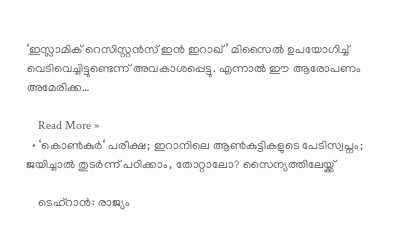‘ഇസ്ലാമിക് റെസിസ്റ്റൻസ് ഇൻ ഇറാഖ്’ മിസൈൽ ഉപയോഗിച്ച് വെടിവെച്ചിട്ടുണ്ടെന്ന് അവകാശപ്പെട്ടു. എന്നാൽ ഈ ആരോപണം അമേരിക്ക…

    Read More »
  • ‘കൊൺകുർ‘ പരീക്ഷ; ഇറാനിലെ ആൺകുട്ടികളുടെ പേടിസ്വപ്നം; ജയിച്ചാൽ തുടർന്ന് പഠിക്കാം, തോറ്റാലോ? സൈന്യത്തിലേയ്ക്ക്

    ടെഹ്‌റാൻ: രാജ്യം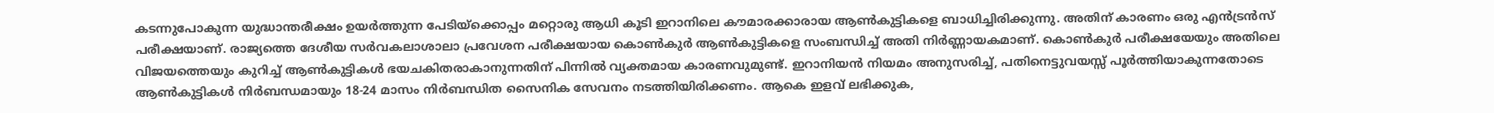കടന്നുപോകുന്ന യുദ്ധാന്തരീക്ഷം ഉയർത്തുന്ന പേടിയ്ക്കൊപ്പം മറ്റൊരു ആധി കൂടി ഇറാനിലെ കൗമാരക്കാരായ ആൺകുട്ടികളെ ബാധിച്ചിരിക്കുന്നു. അതിന് കാരണം ഒരു എൻട്രൻസ് പരീക്ഷയാണ്. രാജ്യത്തെ ദേശീയ സർവകലാശാലാ പ്രവേശന പരീക്ഷയായ കൊൺകുർ ആൺകുട്ടികളെ സംബന്ധിച്ച് അതി നിർണ്ണായകമാണ്. കൊൺകുർ പരീക്ഷയേയും അതിലെ വിജയത്തെയും കുറിച്ച് ആൺകുട്ടികൾ ഭയചകിതരാകാനുന്നതിന് പിന്നിൽ വ്യക്തമായ കാരണവുമുണ്ട്. ഇറാനിയൻ നിയമം അനുസരിച്ച്, പതിനെട്ടുവയസ്സ് പൂർത്തിയാകുന്നതോടെ ആൺകുട്ടികൾ നിർബന്ധമായും 18-24 മാസം നിർബന്ധിത സൈനിക സേവനം നടത്തിയിരിക്കണം. ആകെ ഇളവ് ലഭിക്കുക,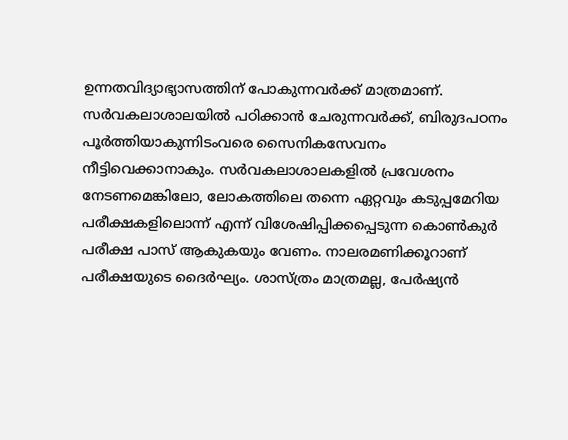ഉന്നതവിദ്യാഭ്യാസത്തിന് പോകുന്നവർക്ക് മാത്രമാണ്. സർവകലാശാലയിൽ പഠിക്കാൻ ചേരുന്നവർക്ക്, ബിരുദപഠനം പൂർത്തിയാകുന്നിടംവരെ സൈനികസേവനം നീട്ടിവെക്കാനാകും. സർവകലാശാലകളിൽ പ്രവേശനം നേടണമെങ്കിലോ, ലോകത്തിലെ തന്നെ ഏറ്റവും കടുപ്പമേറിയ പരീക്ഷകളിലൊന്ന് എന്ന് വിശേഷിപ്പിക്കപ്പെടുന്ന കൊൺകുർ പരീക്ഷ പാസ് ആകുകയും വേണം. നാലരമണിക്കൂറാണ് പരീക്ഷയുടെ ദൈർഘ്യം. ശാസ്ത്രം മാത്രമല്ല, പേർഷ്യൻ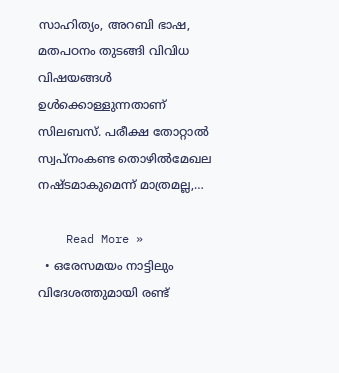സാഹിത്യം, അറബി ഭാഷ, മതപഠനം തുടങ്ങി വിവിധ വിഷയങ്ങൾ ഉൾക്കൊള്ളുന്നതാണ് സിലബസ്. പരീക്ഷ തോറ്റാൽ സ്വപ്‌നംകണ്ട തൊഴിൽമേഖല നഷ്ടമാകുമെന്ന് മാത്രമല്ല,…

    Read More »
  • ഒരേസമയം നാട്ടിലും വിദേശത്തുമായി രണ്ട്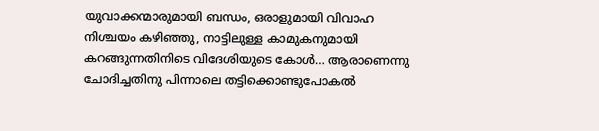യുവാക്കന്മാരുമായി ബന്ധം, ഒരാളുമായി വിവാഹ നിശ്ചയം കഴിഞ്ഞു, നാട്ടിലുള്ള കാമുകനുമായി കറങ്ങുന്നതിനിടെ വിദേശിയുടെ കോൾ… ആരാണെന്നു ചോദിച്ചതിനു പിന്നാലെ തട്ടിക്കൊണ്ടുപോകൽ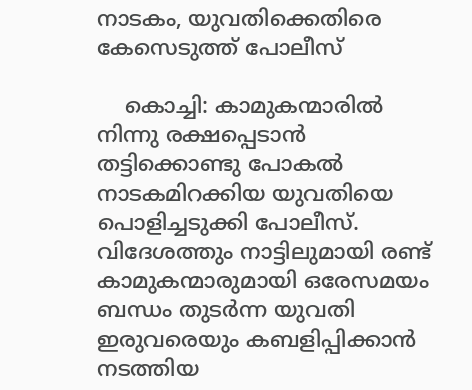നാടകം, യുവതിക്കെതിരെ കേസെടുത്ത് പോലീസ്

    കൊച്ചി: കാമുകന്മാരിൽ നിന്നു രക്ഷപ്പെടാൻ തട്ടിക്കൊണ്ടു പോകൽ നാടകമിറക്കിയ യുവതിയെ പൊളിച്ചടുക്കി പോലീസ്. വിദേശത്തും നാട്ടിലുമായി രണ്ട് കാമുകന്മാരുമായി ഒരേസമയം ബന്ധം തുടർന്ന യുവതി ഇരുവരെയും കബളിപ്പിക്കാൻ നടത്തിയ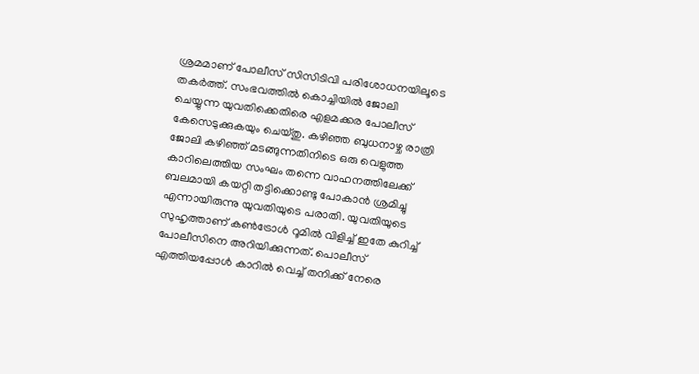ശ്രമമാണ് പോലീസ് സിസിടിവി പരിശോധനയിലൂടെ തകർത്ത്. സംഭവത്തിൽ കൊച്ചിയിൽ ജോലി ചെയ്യുന്ന യുവതിക്കെതിരെ എളമക്കര പോലീസ് കേസെടുക്കുകയും ചെയ്തു. കഴിഞ്ഞ ബുധനാഴ്ച രാത്രി ജോലി കഴിഞ്ഞ് മടങ്ങുന്നതിനിടെ ഒരു വെളുത്ത കാറിലെത്തിയ സംഘം തന്നെ വാഹനത്തിലേക്ക് ബലമായി കയറ്റി തട്ടിക്കൊണ്ടു പോകാൻ ശ്രമിച്ചു എന്നായിരുന്നു യുവതിയുടെ പരാതി. യുവതിയുടെ സുഹൃത്താണ് കൺട്രോൾ റൂമിൽ വിളിച്ച് ഇതേ കുറിച്ച് പോലീസിനെ അറിയിക്കുന്നത്. പൊലീസ് എത്തിയപ്പോൾ കാറിൽ വെച്ച് തനിക്ക് നേരെ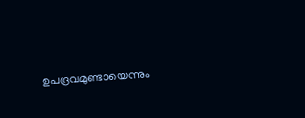ഉപദ്രവമുണ്ടായെന്നും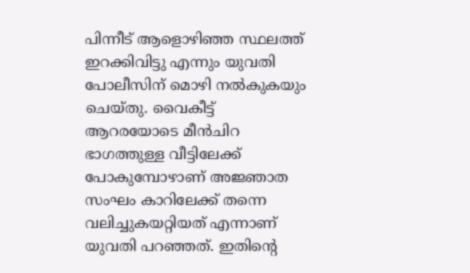പിന്നീട് ആളൊഴിഞ്ഞ സ്ഥലത്ത് ഇറക്കിവിട്ടു എന്നും യുവതി പോലീസിന് മൊഴി നൽകുകയും ചെയ്തു. വൈകീട്ട് ആറരയോടെ മീൻചിറ ഭാഗത്തുള്ള വീട്ടിലേക്ക് പോകുമ്പോഴാണ് അജ്ഞാത സംഘം കാറിലേക്ക് തന്നെ വലിച്ചുകയറ്റിയത് എന്നാണ് യുവതി പറഞ്ഞത്. ഇതിന്റെ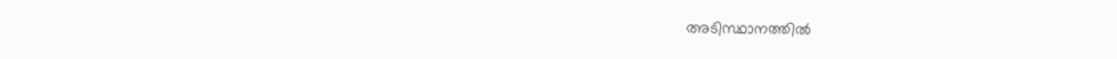അടിസ്ഥാനത്തിൽ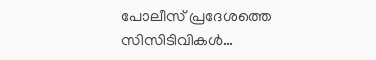പോലീസ് പ്രദേശത്തെ സിസിടിവികൾ…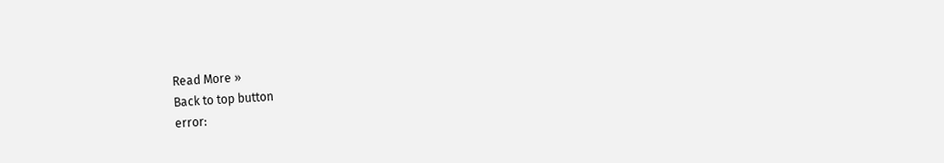Read More »
Back to top button
error: